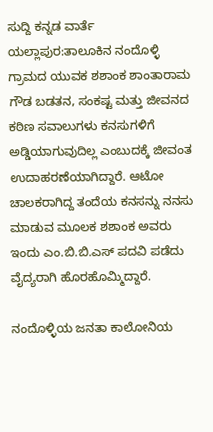ಸುದ್ದಿ ಕನ್ನಡ ವಾರ್ತೆ
ಯಲ್ಲಾಪುರ:ತಾಲೂಕಿನ ನಂದೊಳ್ಳಿ ಗ್ರಾಮದ ಯುವಕ ಶಶಾಂಕ ಶಾಂತಾರಾಮ ಗೌಡ ಬಡತನ, ಸಂಕಷ್ಟ ಮತ್ತು ಜೀವನದ ಕಠಿಣ ಸವಾಲುಗಳು ಕನಸುಗಳಿಗೆ ಅಡ್ಡಿಯಾಗುವುದಿಲ್ಲ ಎಂಬುದಕ್ಕೆ ಜೀವಂತ ಉದಾಹರಣೆಯಾಗಿದ್ದಾರೆ. ಆಟೋ ಚಾಲಕರಾಗಿದ್ದ ತಂದೆಯ ಕನಸನ್ನು ನನಸು ಮಾಡುವ ಮೂಲಕ ಶಶಾಂಕ ಅವರು ಇಂದು ಎಂ.ಬಿ.ಬಿ.ಎಸ್ ಪದವಿ ಪಡೆದು ವೈದ್ಯರಾಗಿ ಹೊರಹೊಮ್ಮಿದ್ದಾರೆ.

ನಂದೊಳ್ಳಿಯ ಜನತಾ ಕಾಲೋನಿಯ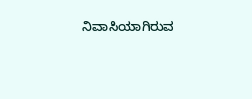ನಿವಾಸಿಯಾಗಿರುವ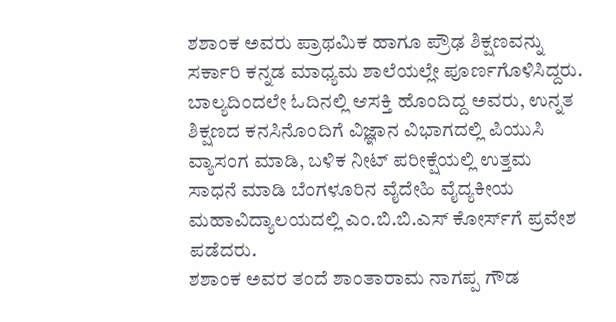ಶಶಾಂಕ ಅವರು ಪ್ರಾಥಮಿಕ ಹಾಗೂ ಪ್ರೌಢ ಶಿಕ್ಷಣವನ್ನು ಸರ್ಕಾರಿ ಕನ್ನಡ ಮಾಧ್ಯಮ ಶಾಲೆಯಲ್ಲೇ ಪೂರ್ಣಗೊಳಿಸಿದ್ದರು. ಬಾಲ್ಯದಿಂದಲೇ ಓದಿನಲ್ಲಿ ಆಸಕ್ತಿ ಹೊಂದಿದ್ದ ಅವರು, ಉನ್ನತ ಶಿಕ್ಷಣದ ಕನಸಿನೊಂದಿಗೆ ವಿಜ್ಞಾನ ವಿಭಾಗದಲ್ಲಿ ಪಿಯುಸಿ ವ್ಯಾಸಂಗ ಮಾಡಿ, ಬಳಿಕ ನೀಟ್ ಪರೀಕ್ಷೆಯಲ್ಲಿ ಉತ್ತಮ ಸಾಧನೆ ಮಾಡಿ ಬೆಂಗಳೂರಿನ ವೈದೇಹಿ ವೈದ್ಯಕೀಯ ಮಹಾವಿದ್ಯಾಲಯದಲ್ಲಿ ಎಂ.ಬಿ.ಬಿ.ಎಸ್ ಕೋರ್ಸ್‌ಗೆ ಪ್ರವೇಶ ಪಡೆದರು.
ಶಶಾಂಕ ಅವರ ತಂದೆ ಶಾಂತಾರಾಮ ನಾಗಪ್ಪ ಗೌಡ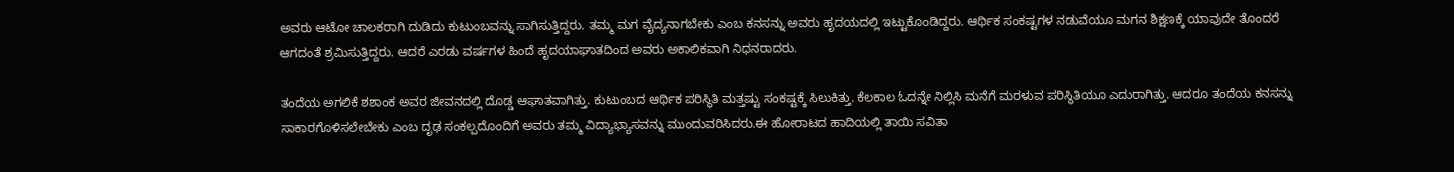ಅವರು ಆಟೋ ಚಾಲಕರಾಗಿ ದುಡಿದು ಕುಟುಂಬವನ್ನು ಸಾಗಿಸುತ್ತಿದ್ದರು. ತಮ್ಮ ಮಗ ವೈದ್ಯನಾಗಬೇಕು ಎಂಬ ಕನಸನ್ನು ಅವರು ಹೃದಯದಲ್ಲಿ ಇಟ್ಟುಕೊಂಡಿದ್ದರು. ಆರ್ಥಿಕ ಸಂಕಷ್ಟಗಳ ನಡುವೆಯೂ ಮಗನ ಶಿಕ್ಷಣಕ್ಕೆ ಯಾವುದೇ ತೊಂದರೆ ಆಗದಂತೆ ಶ್ರಮಿಸುತ್ತಿದ್ದರು. ಆದರೆ ಎರಡು ವರ್ಷಗಳ ಹಿಂದೆ ಹೃದಯಾಘಾತದಿಂದ ಅವರು ಅಕಾಲಿಕವಾಗಿ ನಿಧನರಾದರು.

ತಂದೆಯ ಅಗಲಿಕೆ ಶಶಾಂಕ ಅವರ ಜೀವನದಲ್ಲಿ ದೊಡ್ಡ ಆಘಾತವಾಗಿತ್ತು. ಕುಟುಂಬದ ಆರ್ಥಿಕ ಪರಿಸ್ಥಿತಿ ಮತ್ತಷ್ಟು ಸಂಕಷ್ಟಕ್ಕೆ ಸಿಲುಕಿತ್ತು. ಕೆಲಕಾಲ ಓದನ್ನೇ ನಿಲ್ಲಿಸಿ ಮನೆಗೆ ಮರಳುವ ಪರಿಸ್ಥಿತಿಯೂ ಎದುರಾಗಿತ್ತು. ಆದರೂ ತಂದೆಯ ಕನಸನ್ನು ಸಾಕಾರಗೊಳಿಸಲೇಬೇಕು ಎಂಬ ದೃಢ ಸಂಕಲ್ಪದೊಂದಿಗೆ ಅವರು ತಮ್ಮ ವಿದ್ಯಾಭ್ಯಾಸವನ್ನು ಮುಂದುವರಿಸಿದರು.ಈ ಹೋರಾಟದ ಹಾದಿಯಲ್ಲಿ ತಾಯಿ ಸವಿತಾ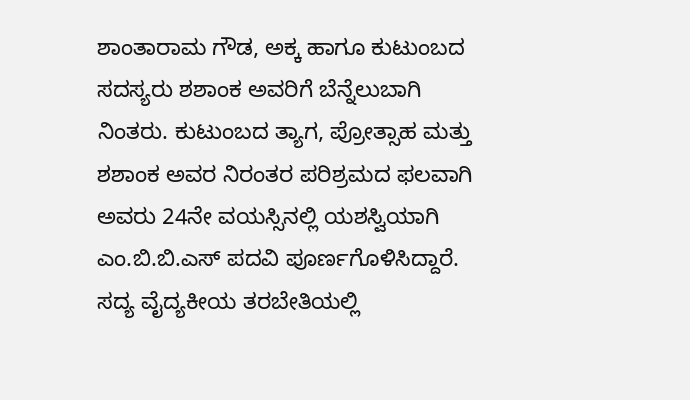ಶಾಂತಾರಾಮ ಗೌಡ, ಅಕ್ಕ ಹಾಗೂ ಕುಟುಂಬದ ಸದಸ್ಯರು ಶಶಾಂಕ ಅವರಿಗೆ ಬೆನ್ನೆಲುಬಾಗಿ ನಿಂತರು. ಕುಟುಂಬದ ತ್ಯಾಗ, ಪ್ರೋತ್ಸಾಹ ಮತ್ತು ಶಶಾಂಕ ಅವರ ನಿರಂತರ ಪರಿಶ್ರಮದ ಫಲವಾಗಿ ಅವರು 24ನೇ ವಯಸ್ಸಿನಲ್ಲಿ ಯಶಸ್ವಿಯಾಗಿ ಎಂ.ಬಿ.ಬಿ.ಎಸ್ ಪದವಿ ಪೂರ್ಣಗೊಳಿಸಿದ್ದಾರೆ. ಸದ್ಯ ವೈದ್ಯಕೀಯ ತರಬೇತಿಯಲ್ಲಿ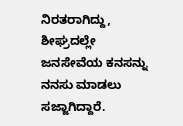ನಿರತರಾಗಿದ್ದು, ಶೀಘ್ರದಲ್ಲೇ ಜನಸೇವೆಯ ಕನಸನ್ನು ನನಸು ಮಾಡಲು ಸಜ್ಜಾಗಿದ್ದಾರೆ.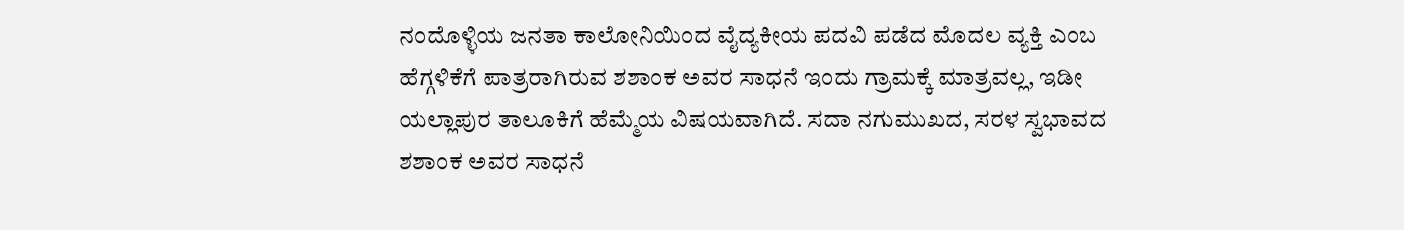ನಂದೊಳ್ಳಿಯ ಜನತಾ ಕಾಲೋನಿಯಿಂದ ವೈದ್ಯಕೀಯ ಪದವಿ ಪಡೆದ ಮೊದಲ ವ್ಯಕ್ತಿ ಎಂಬ ಹೆಗ್ಗಳಿಕೆಗೆ ಪಾತ್ರರಾಗಿರುವ ಶಶಾಂಕ ಅವರ ಸಾಧನೆ ಇಂದು ಗ್ರಾಮಕ್ಕೆ ಮಾತ್ರವಲ್ಲ, ಇಡೀ ಯಲ್ಲಾಪುರ ತಾಲೂಕಿಗೆ ಹೆಮ್ಮೆಯ ವಿಷಯವಾಗಿದೆ. ಸದಾ ನಗುಮುಖದ, ಸರಳ ಸ್ವಭಾವದ ಶಶಾಂಕ ಅವರ ಸಾಧನೆ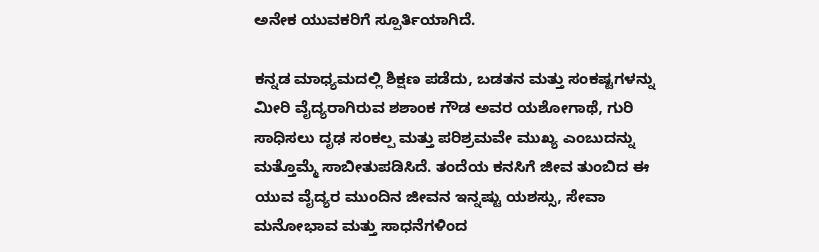ಅನೇಕ ಯುವಕರಿಗೆ ಸ್ಪೂರ್ತಿಯಾಗಿದೆ.

ಕನ್ನಡ ಮಾಧ್ಯಮದಲ್ಲಿ ಶಿಕ್ಷಣ ಪಡೆದು, ಬಡತನ ಮತ್ತು ಸಂಕಷ್ಟಗಳನ್ನು ಮೀರಿ ವೈದ್ಯರಾಗಿರುವ ಶಶಾಂಕ ಗೌಡ ಅವರ ಯಶೋಗಾಥೆ, ಗುರಿ ಸಾಧಿಸಲು ದೃಢ ಸಂಕಲ್ಪ ಮತ್ತು ಪರಿಶ್ರಮವೇ ಮುಖ್ಯ ಎಂಬುದನ್ನು ಮತ್ತೊಮ್ಮೆ ಸಾಬೀತುಪಡಿಸಿದೆ. ತಂದೆಯ ಕನಸಿಗೆ ಜೀವ ತುಂಬಿದ ಈ ಯುವ ವೈದ್ಯರ ಮುಂದಿನ ಜೀವನ ಇನ್ನಷ್ಟು ಯಶಸ್ಸು, ಸೇವಾ ಮನೋಭಾವ ಮತ್ತು ಸಾಧನೆಗಳಿಂದ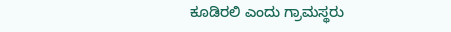ಕೂಡಿರಲಿ ಎಂದು ಗ್ರಾಮಸ್ಥರು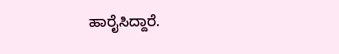ಹಾರೈಸಿದ್ದಾರೆ.